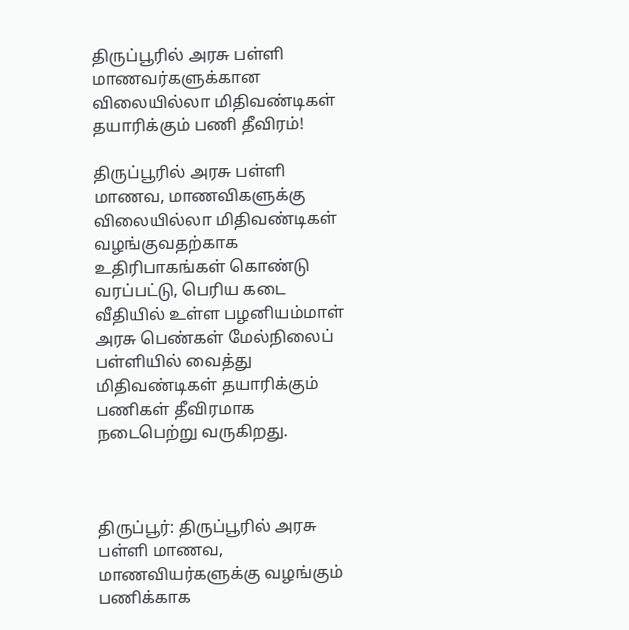திருப்பூரில் அரசு பள்ளி மாணவர்களுக்கான விலையில்லா மிதிவண்டிகள் தயாரிக்கும் பணி தீவிரம்!

திருப்பூரில் அரசு பள்ளி மாணவ, மாணவிகளுக்கு விலையில்லா மிதிவண்டிகள் வழங்குவதற்காக உதிரிபாகங்கள் கொண்டு வரப்பட்டு, பெரிய கடை வீதியில் உள்ள பழனியம்மாள் அரசு பெண்கள் மேல்நிலைப் பள்ளியில் வைத்து மிதிவண்டிகள் தயாரிக்கும் பணிகள் தீவிரமாக நடைபெற்று வருகிறது.



திருப்பூர்: திருப்பூரில் அரசு பள்ளி மாணவ, மாணவியர்களுக்கு வழங்கும் பணிக்காக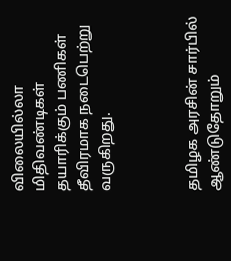விலையில்லா மிதிவண்டிகள் தயாரிக்கும் பணிகள் தீவிரமாக நடைபெற்று வருகிறது.



தமிழக அரசின் சார்பில் ஆண்டுதோறும்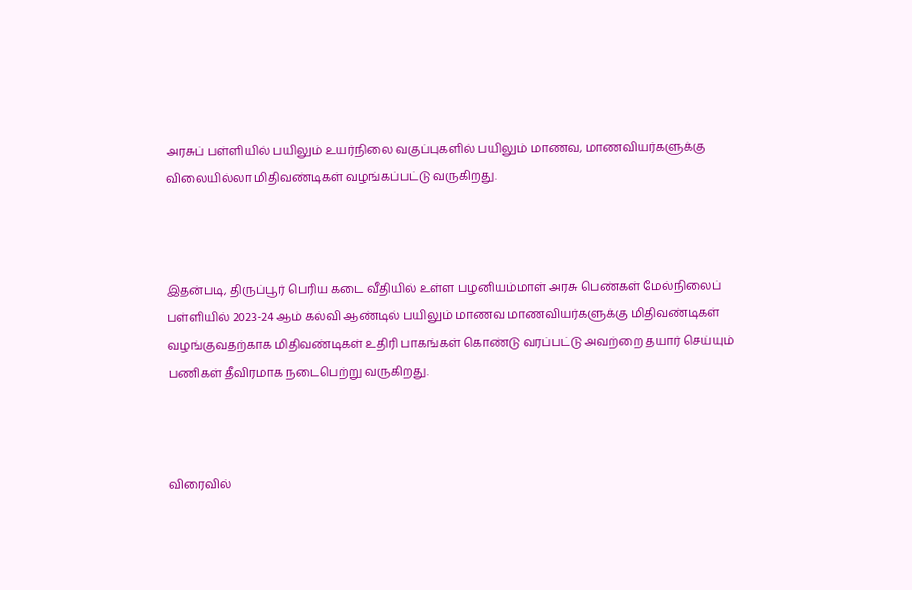அரசுப் பள்ளியில் பயிலும் உயர்நிலை வகுப்புகளில் பயிலும் மாணவ, மாணவியர்களுக்கு விலையில்லா மிதிவண்டிகள் வழங்கப்பட்டு வருகிறது.



இதன்படி, திருப்பூர் பெரிய கடை வீதியில் உள்ள பழனியம்மாள் அரசு பெண்கள் மேல்நிலைப் பள்ளியில் 2023-24 ஆம் கல்வி ஆண்டில் பயிலும் மாணவ மாணவியர்களுக்கு மிதிவண்டிகள் வழங்குவதற்காக மிதிவண்டிகள் உதிரி பாகங்கள் கொண்டு வரப்பட்டு அவற்றை தயார் செய்யும் பணிகள் தீவிரமாக நடைபெற்று வருகிறது.



விரைவில்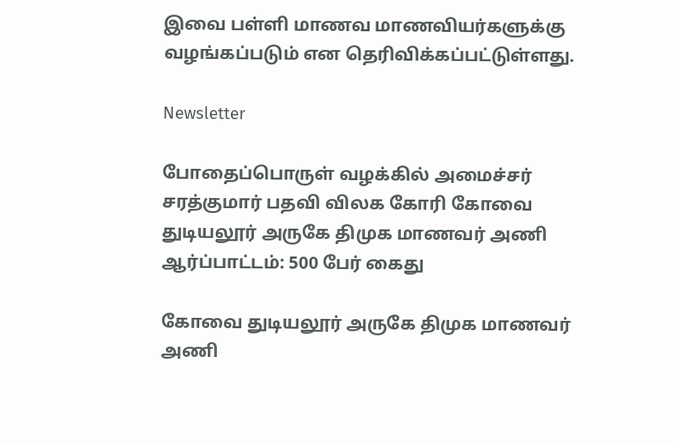இவை பள்ளி மாணவ மாணவியர்களுக்கு வழங்கப்படும் என தெரிவிக்கப்பட்டுள்ளது.

Newsletter

போதைப்பொருள் வழக்கில் அமைச்சர் சரத்குமார் பதவி விலக கோரி கோவை துடியலூர் அருகே திமுக மாணவர் அணி ஆர்ப்பாட்டம்: 500 பேர் கைது

கோவை துடியலூர் அருகே திமுக மாணவர் அணி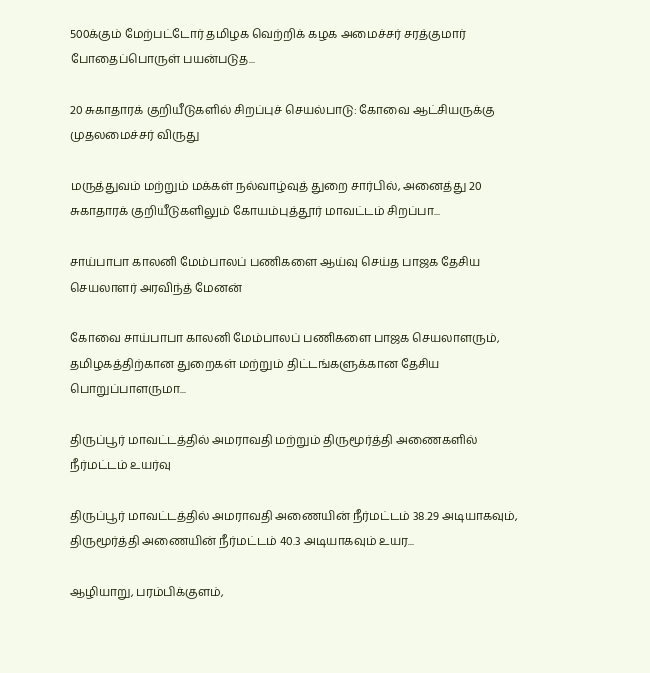500க்கும் மேற்பட்டோர் தமிழக வெற்றிக் கழக அமைச்சர் சரத்குமார் போதைப்பொருள் பயன்படுத...

20 சுகாதாரக் குறியீடுகளில் சிறப்புச் செயல்பாடு: கோவை ஆட்சியருக்கு முதலமைச்சர் விருது

மருத்துவம் மற்றும் மக்கள் நல்வாழ்வுத் துறை சார்பில், அனைத்து 20 சுகாதாரக் குறியீடுகளிலும் கோயம்புத்தூர் மாவட்டம் சிறப்பா...

சாய்பாபா காலனி மேம்பாலப் பணிகளை ஆய்வு செய்த பாஜக தேசிய செயலாளர் அரவிந்த் மேனன்

கோவை சாய்பாபா காலனி மேம்பாலப் பணிகளை பாஜக செயலாளரும், தமிழகத்திற்கான துறைகள் மற்றும் திட்டங்களுக்கான தேசிய பொறுப்பாளருமா...

திருப்பூர் மாவட்டத்தில் அமராவதி மற்றும் திருமூர்த்தி அணைகளில் நீர்மட்டம் உயர்வு

திருப்பூர் மாவட்டத்தில் அமராவதி அணையின் நீர்மட்டம் 38.29 அடியாகவும், திருமூர்த்தி அணையின் நீர்மட்டம் 40.3 அடியாகவும் உயர...

ஆழியாறு, பரம்பிக்குளம்,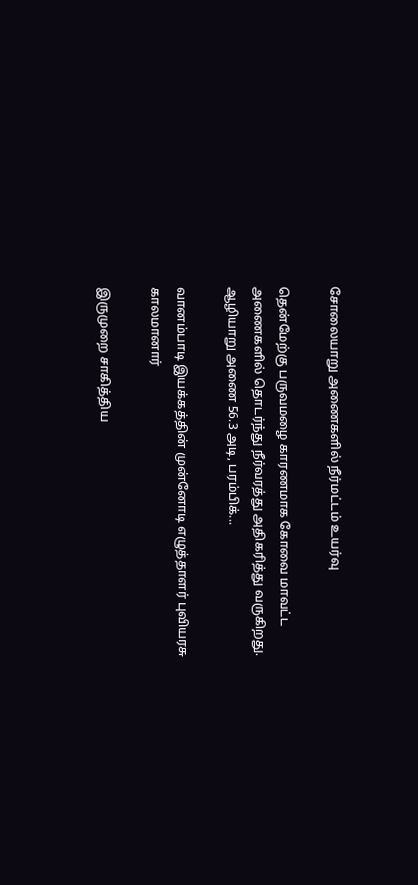சோலையாறு அணைகளில் நீர்மட்டம் உயர்வு

தென்மேற்கு பருவமழை காரணமாக கோவை மாவட்ட அணைகளில் தொடர்ந்து நீர்வரத்து அதிகரித்து வருகிறது. ஆழியாறு அணை 56.3 அடி, பரம்பிக்...

வானம்பாடி இயக்கத்தின் முன்னோடி எழுத்தாளர் புவியரசு காலமானார்

இருமுறை சாகித்திய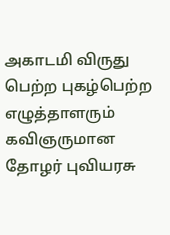அகாடமி விருது பெற்ற புகழ்பெற்ற எழுத்தாளரும் கவிஞருமான தோழர் புவியரசு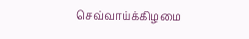செவ்வாய்க்கிழமை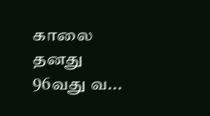காலை தனது 96வது வ...